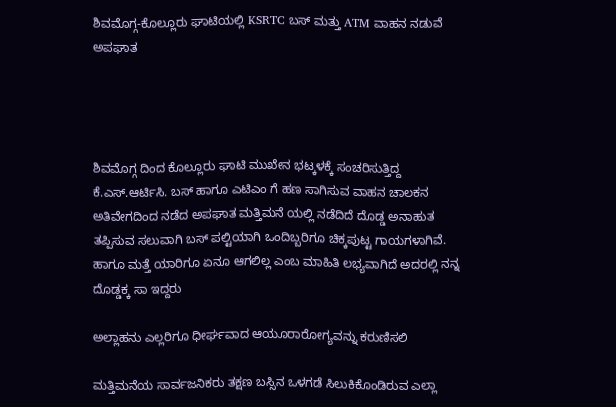ಶಿವಮೊಗ್ಗ-ಕೊಲ್ಲೂರು ಘಾಟಿಯಲ್ಲಿ KSRTC ಬಸ್ ಮತ್ತು ATM ವಾಹನ ನಡುವೆ ಅಪಘಾತ




ಶಿವಮೊಗ್ಗ ದಿಂದ ಕೊಲ್ಲೂರು ಘಾಟಿ ಮುಖೇನ ಭಟ್ಕಳಕ್ಕೆ ಸಂಚರಿಸುತ್ತಿದ್ದ ಕೆ.ಎಸ್.ಆರ್ಟಿಸಿ. ಬಸ್ ಹಾಗೂ ಎಟಿಎಂ ಗೆ ಹಣ ಸಾಗಿಸುವ ವಾಹನ ಚಾಲಕನ ಅತಿವೇಗದಿಂದ ನಡೆದ ಅಪಘಾತ ಮತ್ತಿಮನೆ ಯಲ್ಲಿ ನಡೆದಿದೆ ದೊಡ್ಡ ಅನಾಹುತ ತಪ್ಪಿಸುವ ಸಲುವಾಗಿ ಬಸ್ ಪಲ್ಟಿಯಾಗಿ ಒಂದಿಬ್ಬರಿಗೂ ಚಿಕ್ಕಪುಟ್ಟ ಗಾಯಗಳಾಗಿವೆ. ಹಾಗೂ ಮತ್ತೆ ಯಾರಿಗೂ ಏನೂ ಆಗಲಿಲ್ಲ ಎಂಬ ಮಾಹಿತಿ ಲಭ್ಯವಾಗಿದೆ ಅದರಲ್ಲಿ ನನ್ನ ದೊಡ್ಡಕ್ಕ ಸಾ ಇದ್ದರು

ಅಲ್ಲಾಹನು ಎಲ್ಲರಿಗೂ ಧೀರ್ಘವಾದ ಆಯೂರಾರೋಗ್ಯವನ್ನು ಕರುಣಿಸಲಿ

ಮತ್ತಿಮನೆಯ ಸಾರ್ವಜನಿಕರು ತಕ್ಷಣ ಬಸ್ಸಿನ ಒಳಗಡೆ ಸಿಲುಕಿಕೊಂಡಿರುವ ಎಲ್ಲಾ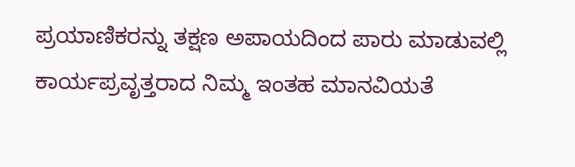ಪ್ರಯಾಣಿಕರನ್ನು ತಕ್ಷಣ ಅಪಾಯದಿಂದ ಪಾರು ಮಾಡುವಲ್ಲಿ ಕಾರ್ಯಪ್ರವೃತ್ತರಾದ ನಿಮ್ಮ ಇಂತಹ ಮಾನವಿಯತೆ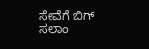ಸೇವೆಗೆ ಬಿಗ್ ಸಲಾಂ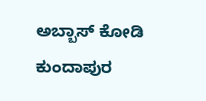ಅಬ್ಬಾಸ್ ಕೋಡಿ ಕುಂದಾಪುರ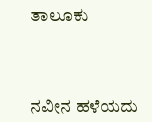ತಾಲೂಕು



ನವೀನ ಹಳೆಯದು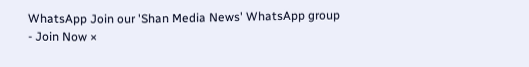WhatsApp Join our 'Shan Media News' WhatsApp group - Join Now ×